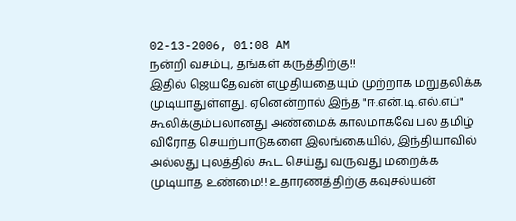02-13-2006, 01:08 AM
நன்றி வசம்பு, தங்கள் கருத்திற்கு!!
இதில் ஜெயதேவன் எழுதியதையும் முற்றாக மறுதலிக்க முடியாதுள்ளது. ஏனென்றால் இந்த "ஈ.என்.டி.எல்.எப்" கூலிக்கும்பலானது அண்மைக் காலமாகவே பல தமிழ் விரோத செயற்பாடுகளை இலங்கையில், இந்தியாவில் அல்லது புலத்தில் கூட செய்து வருவது மறைக்க முடியாத உண்மை!! உதாரணத்திற்கு கவுசல்யன்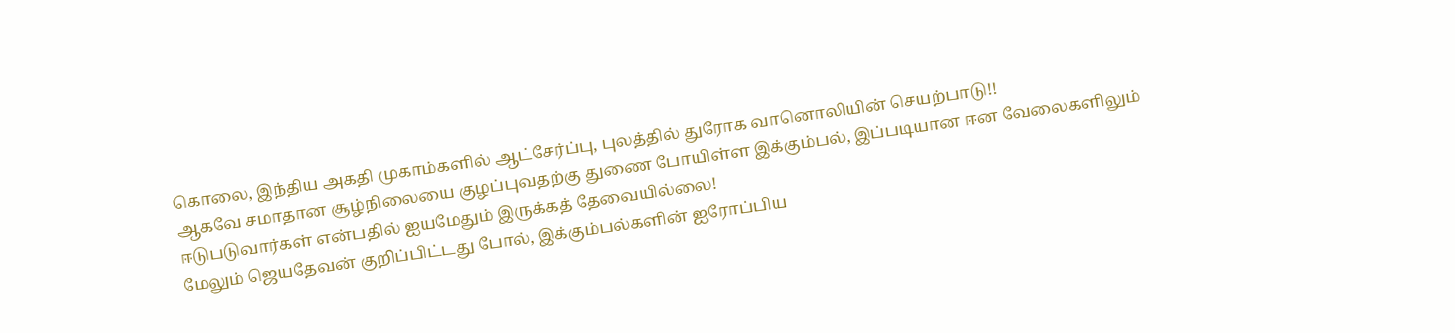கொலை, இந்திய அகதி முகாம்களில் ஆட்சேர்ப்பு, புலத்தில் துரோக வானொலியின் செயற்பாடு!!
ஆகவே சமாதான சூழ்நிலையை குழப்புவதற்கு துணை போயிள்ள இக்கும்பல், இப்படியான ஈன வேலைகளிலும் ஈடுபடுவார்கள் என்பதில் ஐயமேதும் இருக்கத் தேவையில்லை!
மேலும் ஜெயதேவன் குறிப்பிட்டது போல், இக்கும்பல்களின் ஐரோப்பிய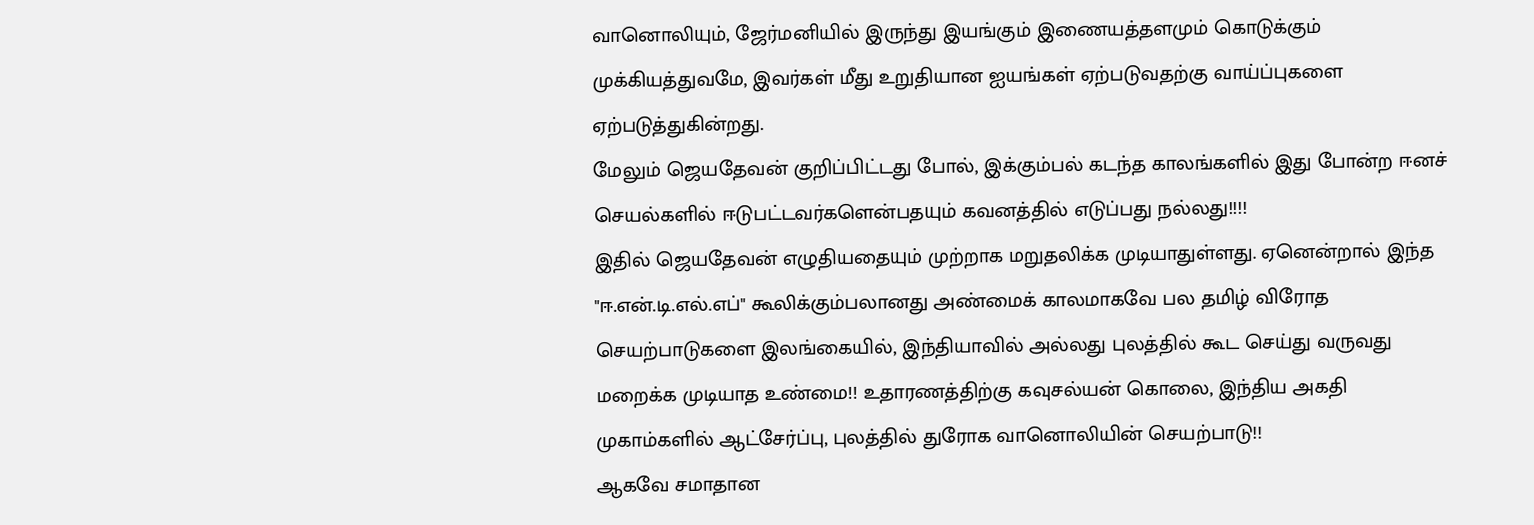வானொலியும், ஜேர்மனியில் இருந்து இயங்கும் இணையத்தளமும் கொடுக்கும் முக்கியத்துவமே, இவர்கள் மீது உறுதியான ஐயங்கள் ஏற்படுவதற்கு வாய்ப்புகளை ஏற்படுத்துகின்றது.
மேலும் ஜெயதேவன் குறிப்பிட்டது போல், இக்கும்பல் கடந்த காலங்களில் இது போன்ற ஈனச் செயல்களில் ஈடுபட்டவர்களென்பதயும் கவனத்தில் எடுப்பது நல்லது!!!!
இதில் ஜெயதேவன் எழுதியதையும் முற்றாக மறுதலிக்க முடியாதுள்ளது. ஏனென்றால் இந்த "ஈ.என்.டி.எல்.எப்" கூலிக்கும்பலானது அண்மைக் காலமாகவே பல தமிழ் விரோத செயற்பாடுகளை இலங்கையில், இந்தியாவில் அல்லது புலத்தில் கூட செய்து வருவது மறைக்க முடியாத உண்மை!! உதாரணத்திற்கு கவுசல்யன் கொலை, இந்திய அகதி முகாம்களில் ஆட்சேர்ப்பு, புலத்தில் துரோக வானொலியின் செயற்பாடு!!
ஆகவே சமாதான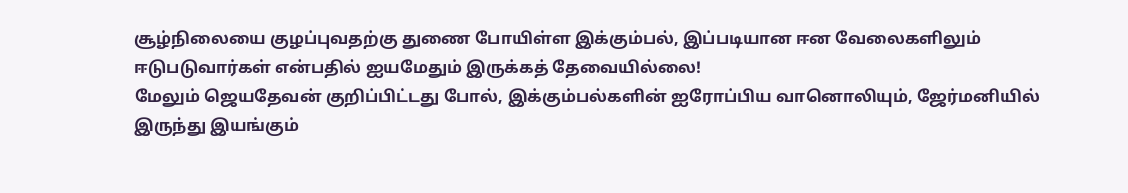சூழ்நிலையை குழப்புவதற்கு துணை போயிள்ள இக்கும்பல், இப்படியான ஈன வேலைகளிலும் ஈடுபடுவார்கள் என்பதில் ஐயமேதும் இருக்கத் தேவையில்லை!
மேலும் ஜெயதேவன் குறிப்பிட்டது போல், இக்கும்பல்களின் ஐரோப்பிய வானொலியும், ஜேர்மனியில் இருந்து இயங்கும்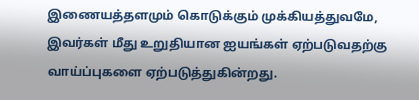இணையத்தளமும் கொடுக்கும் முக்கியத்துவமே, இவர்கள் மீது உறுதியான ஐயங்கள் ஏற்படுவதற்கு வாய்ப்புகளை ஏற்படுத்துகின்றது.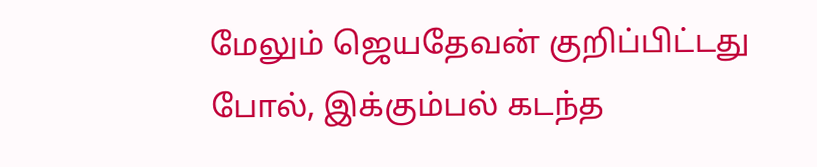மேலும் ஜெயதேவன் குறிப்பிட்டது போல், இக்கும்பல் கடந்த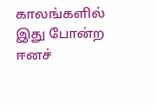காலங்களில் இது போன்ற ஈனச்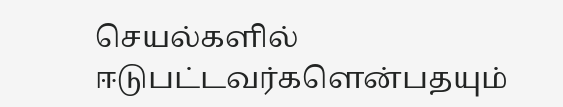செயல்களில் ஈடுபட்டவர்களென்பதயும்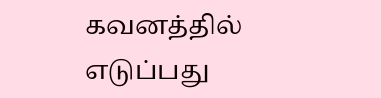கவனத்தில் எடுப்பது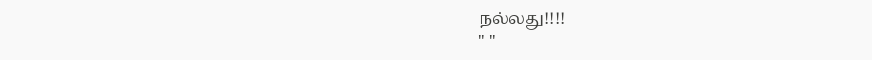நல்லது!!!!
" "